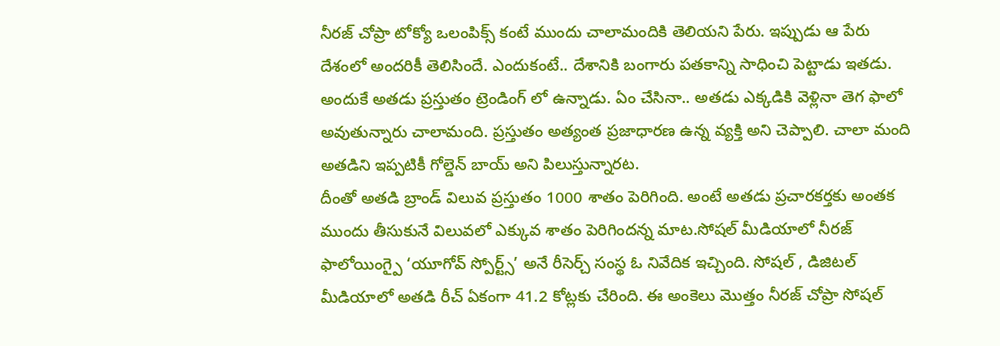నీరజ్ చోప్రా టోక్యో ఒలంపిక్స్ కంటే ముందు చాలామందికి తెలియని పేరు. ఇప్పుడు ఆ పేరు దేశంలో అందరికీ తెలిసిందే. ఎందుకంటే.. దేశానికి బంగారు పతకాన్ని సాధించి పెట్టాడు ఇతడు. అందుకే అతడు ప్రస్తుతం ట్రెండింగ్ లో ఉన్నాడు. ఏం చేసినా.. అతడు ఎక్కడికి వెళ్లినా తెగ ఫాలో అవుతున్నారు చాలామంది. ప్రస్తుతం అత్యంత ప్రజాధారణ ఉన్న వ్యక్తి అని చెప్పాలి. చాలా మంది అతడిని ఇప్పటికీ గోల్డెన్ బాయ్ అని పిలుస్తున్నారట.
దీంతో అతడి బ్రాండ్ విలువ ప్రస్తుతం 1000 శాతం పెరిగింది. అంటే అతడు ప్రచారకర్తకు అంతక ముందు తీసుకునే విలువలో ఎక్కువ శాతం పెరిగిందన్న మాట.సోషల్ మీడియాలో నీరజ్ ఫాలోయింగ్పై ‘యూగోవ్ స్పోర్ట్స్’ అనే రీసెర్చ్ సంస్థ ఓ నివేదిక ఇచ్చింది. సోషల్ , డిజిటల్ మీడియాలో అతడి రీచ్ ఏకంగా 41.2 కోట్లకు చేరింది. ఈ అంకెలు మొత్తం నీరజ్ చోప్రా సోషల్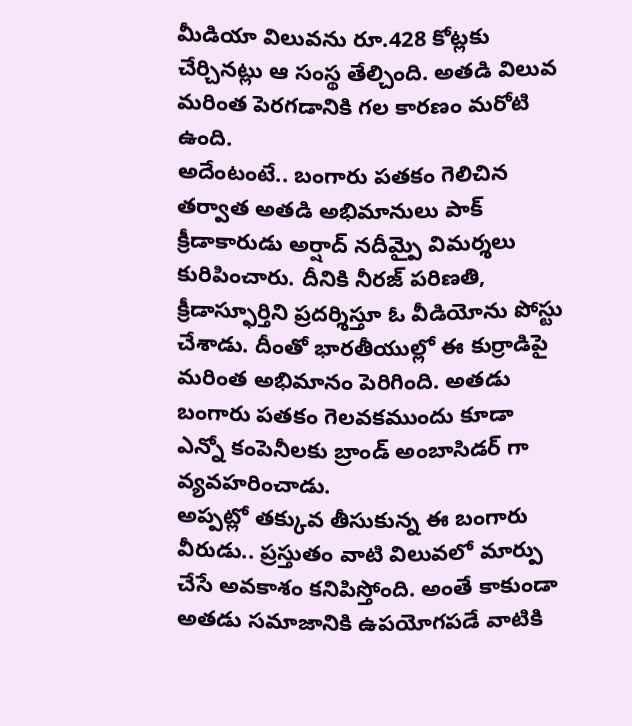మీడియా విలువను రూ.428 కోట్లకు చేర్చినట్లు ఆ సంస్థ తేల్చింది. అతడి విలువ మరింత పెరగడానికి గల కారణం మరోటి ఉంది.
అదేంటంటే.. బంగారు పతకం గెలిచిన తర్వాత అతడి అభిమానులు పాక్ క్రీడాకారుడు అర్షాద్ నదీమ్పై విమర్శలు కురిపించారు. దీనికి నీరజ్ పరిణతి, క్రీడాస్ఫూర్తిని ప్రదర్శిస్తూ ఓ వీడియోను పోస్టు చేశాడు. దీంతో భారతీయుల్లో ఈ కుర్రాడిపై మరింత అభిమానం పెరిగింది. అతడు బంగారు పతకం గెలవకముందు కూడా ఎన్నో కంపెనీలకు బ్రాండ్ అంబాసిడర్ గా వ్యవహరించాడు.
అప్పట్లో తక్కువ తీసుకున్న ఈ బంగారు వీరుడు.. ప్రస్తుతం వాటి విలువలో మార్పు చేసే అవకాశం కనిపిస్తోంది. అంతే కాకుండా అతడు సమాజానికి ఉపయోగపడే వాటికి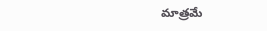మాత్రమే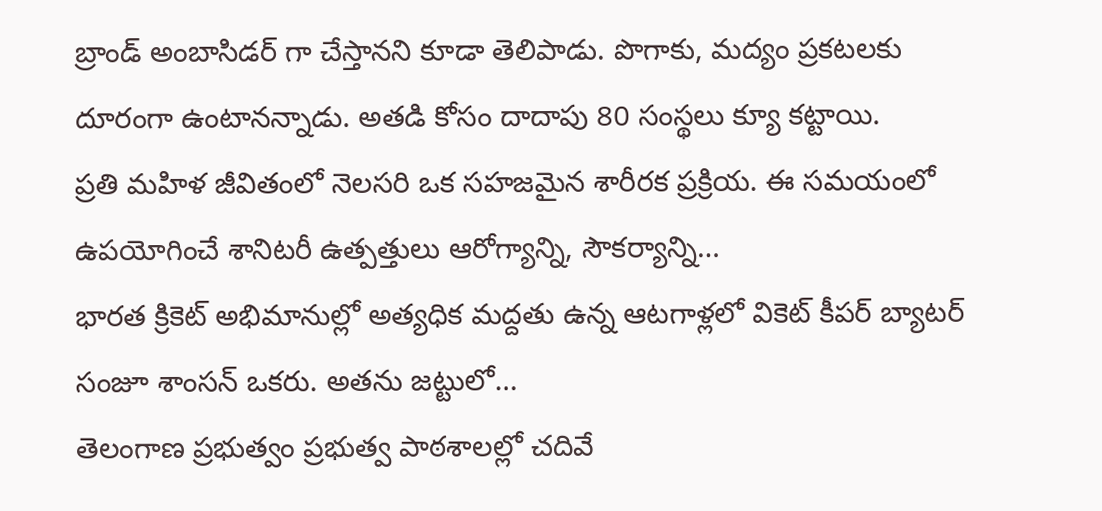బ్రాండ్ అంబాసిడర్ గా చేస్తానని కూడా తెలిపాడు. పొగాకు, మద్యం ప్రకటలకు దూరంగా ఉంటానన్నాడు. అతడి కోసం దాదాపు 80 సంస్థలు క్యూ కట్టాయి.
ప్రతి మహిళ జీవితంలో నెలసరి ఒక సహజమైన శారీరక ప్రక్రియ. ఈ సమయంలో ఉపయోగించే శానిటరీ ఉత్పత్తులు ఆరోగ్యాన్ని, సౌకర్యాన్ని…
భారత క్రికెట్ అభిమానుల్లో అత్యధిక మద్దతు ఉన్న ఆటగాళ్లలో వికెట్ కీపర్ బ్యాటర్ సంజూ శాంసన్ ఒకరు. అతను జట్టులో…
తెలంగాణ ప్రభుత్వం ప్రభుత్వ పాఠశాలల్లో చదివే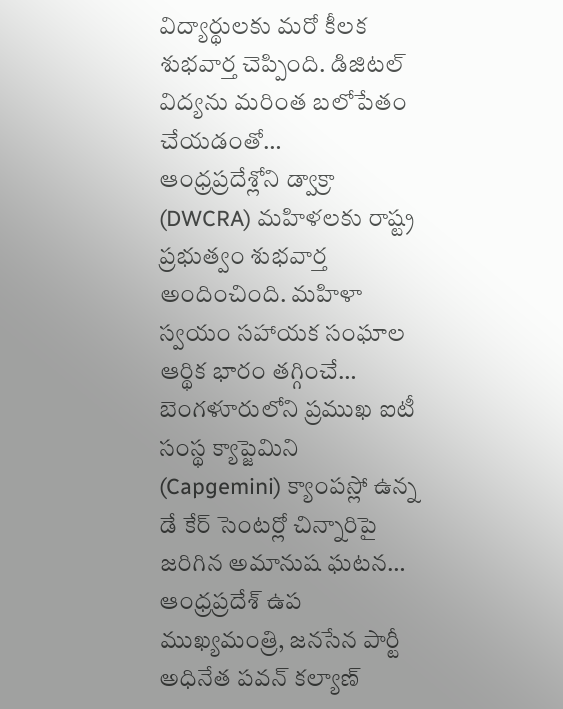విద్యార్థులకు మరో కీలక శుభవార్త చెప్పింది. డిజిటల్ విద్యను మరింత బలోపేతం చేయడంతో…
ఆంధ్రప్రదేశ్లోని డ్వాక్రా (DWCRA) మహిళలకు రాష్ట్ర ప్రభుత్వం శుభవార్త అందించింది. మహిళా స్వయం సహాయక సంఘాల ఆర్థిక భారం తగ్గించే…
బెంగళూరులోని ప్రముఖ ఐటీ సంస్థ క్యాప్జెమిని (Capgemini) క్యాంపస్లో ఉన్న డే కేర్ సెంటర్లో చిన్నారిపై జరిగిన అమానుష ఘటన…
ఆంధ్రప్రదేశ్ ఉప ముఖ్యమంత్రి, జనసేన పార్టీ అధినేత పవన్ కల్యాణ్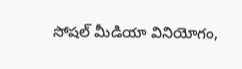సోషల్ మీడియా వినియోగం,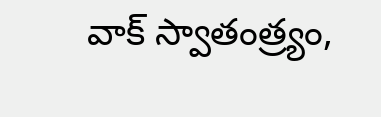వాక్ స్వాతంత్ర్యం,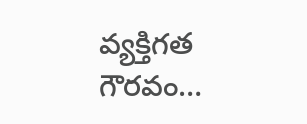వ్యక్తిగత గౌరవం…